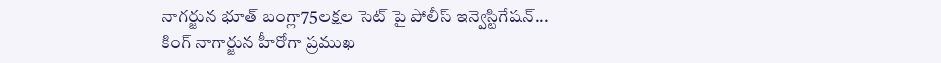నాగర్జున భూత్ బంగ్లా75లక్షల సెట్ పై పోలీస్ ఇన్వెస్టిగేషన్...
కింగ్ నాగార్జున హీరోగా ప్రముఖ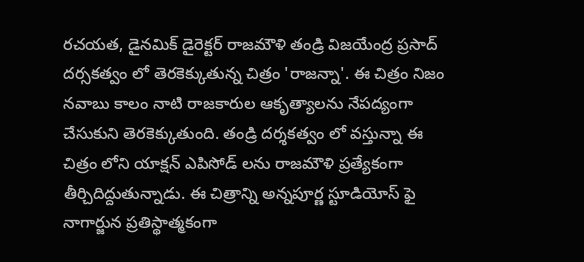రచయత, డైనమిక్ డైరెక్టర్ రాజమౌళి తండ్రి విజయేంద్ర ప్రసాద్ దర్సకత్వం లో తెరకెక్కుతున్న చిత్రం 'రాజన్నా'. ఈ చిత్రం నిజం నవాబు కాలం నాటి రాజకారుల ఆకృత్యాలను నేపద్యంగా చేసుకుని తెరకెక్కుతుంది. తండ్రి దర్శకత్వం లో వస్తున్నా ఈ చిత్రం లోని యాక్షన్ ఎపిసోడ్ లను రాజమౌళి ప్రత్యేకంగా తీర్చిదిద్దుతున్నాడు. ఈ చిత్రాన్ని అన్నపూర్ణ స్టూడియోస్ ఫై నాగార్జున ప్రతిస్థాత్మకంగా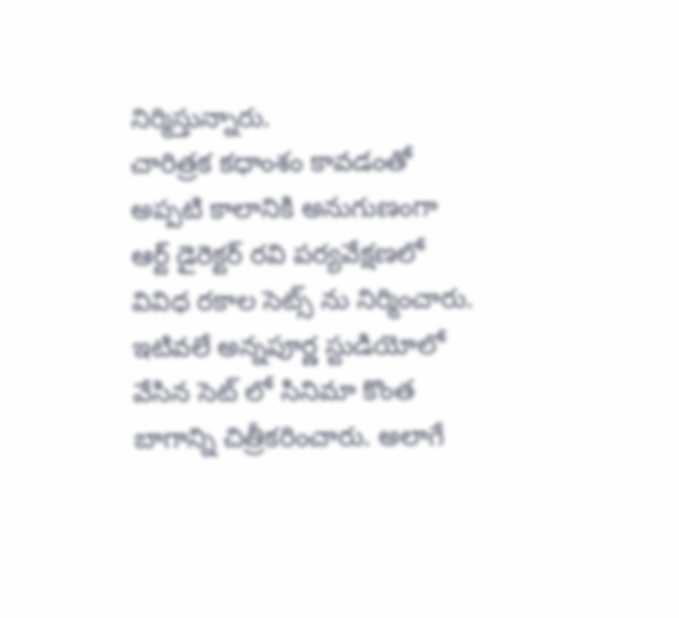నిర్మిస్తున్నారు.
చారిత్రక కధాంశం కావడంతో అప్పటి కాలానికి అనుగుణంగా ఆర్ట్ డైరెక్టర్ రవి పర్యవేక్షణలో వివిధ రకాల సెట్స్ ను నిర్మించారు. ఇటివలే అన్నపూర్ణ స్టుడియోలో వేసిన సెట్ లో సినిమా కొంత బాగాన్ని చిత్రీకరించారు. అలాగే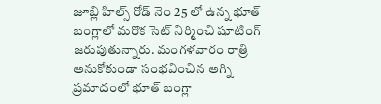జూబ్లి హిల్స్ రోడ్ నెం 25 లో ఉన్న భూత్ బంగ్లాలో మరొక సెట్ నిర్మించి షూటింగ్ జరుపుతున్నారు. మంగళవారం రాత్రి అనుకోకుండా సంభవించిన అగ్ని ప్రమాదంలో భూత్ బంగ్లా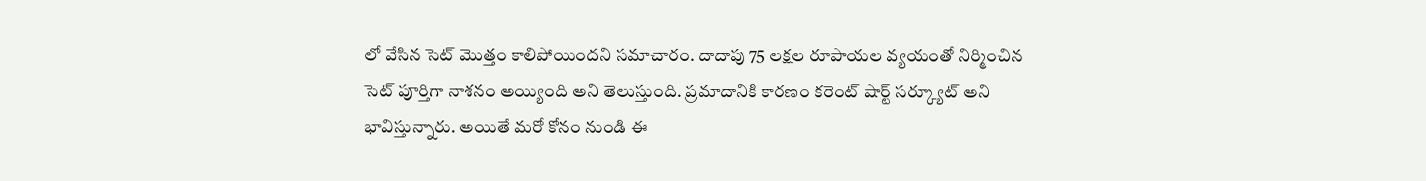లో వేసిన సెట్ మొత్తం కాలిపోయిందని సమాచారం. దాదాపు 75 లక్షల రూపాయల వ్యయంతో నిర్మించిన సెట్ పూర్తిగా నాశనం అయ్యింది అని తెలుస్తుంది. ప్రమాదానికి కారణం కరెంట్ షార్ట్ సర్క్యూట్ అని భావిస్తున్నారు. అయితే మరో కోనం నుండి ఈ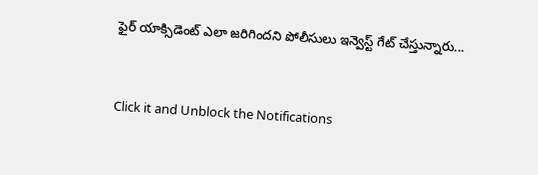ఫైర్ యాక్సిడెంట్ ఎలా జరిగిందని పోలీసులు ఇన్వెస్ట్ గేట్ చేస్తున్నారు...


Click it and Unblock the Notifications